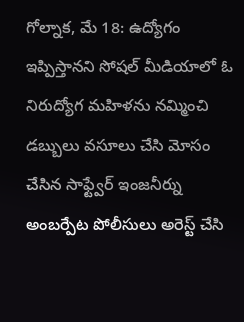గోల్నాక, మే 18: ఉద్యోగం ఇప్పిస్తానని సోషల్ మీడియాలో ఓ నిరుద్యోగ మహిళను నమ్మించి డబ్బులు వసూలు చేసి మోసం చేసిన సాఫ్ట్వేర్ ఇంజనీర్ను అంబర్పేట పోలీసులు అరెస్ట్ చేసి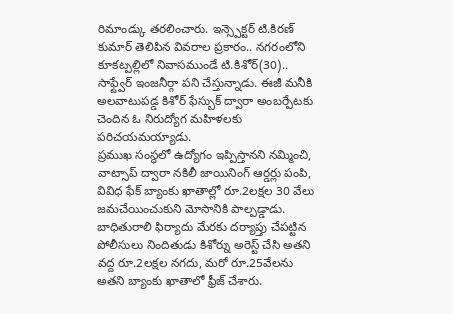రిమాండ్కు తరలించారు. ఇన్స్పెక్టర్ టి.కిరణ్ కుమార్ తెలిపిన వివరాల ప్రకారం.. నగరంలోని కూకట్పల్లిలో నివాసముండే టి.కిశోర్(30).. సాఫ్ట్వేర్ ఇంజనీర్గా పని చేస్తున్నాడు. ఈజీ మనీకి అలవాటుపడ్డ కిశోర్ ఫేస్బుక్ ద్వారా అంబర్పేటకు చెందిన ఓ నిరుద్యోగ మహిళలకు పరిచయమయ్యాడు.
ప్రముఖ సంస్థలో ఉద్యోగం ఇప్పిస్తానని నమ్మించి, వాట్సాప్ ద్వారా నకిలీ జాయినింగ్ ఆర్డర్లు పంపి, వివిధ ఫేక్ బ్యాంకు ఖాతాల్లో రూ.2లక్షల 30 వేలు జమచేయించుకుని మోసానికి పాల్పడ్డాడు. బాధితురాలి ఫిర్యాదు మేరకు దర్యాప్తు చేపట్టిన పోలీసులు నిందితుడు కిశోర్ను అరెస్ట్ చేసి అతని వద్ద రూ.2లక్షల నగదు, మరో రూ.25వేలను అతని బ్యాంకు ఖాతాలో ఫ్రీజ్ చేశారు.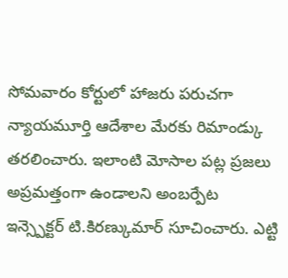సోమవారం కోర్టులో హాజరు పరుచగా న్యాయమూర్తి ఆదేశాల మేరకు రిమాండ్కు తరలించారు. ఇలాంటి మోసాల పట్ల ప్రజలు అప్రమత్తంగా ఉండాలని అంబర్పేట ఇన్స్పెక్టర్ టి.కిరణ్కుమార్ సూచించారు. ఎట్టి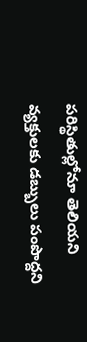పరిస్థితుల్లోనూ తెలియని వ్యక్తులకు డబ్బులు పంపొద్దని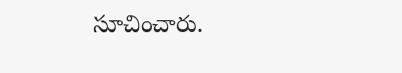సూచించారు.